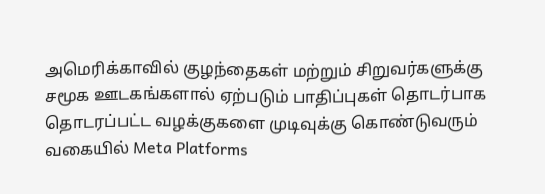அமெரிக்காவில் குழந்தைகள் மற்றும் சிறுவர்களுக்கு சமூக ஊடகங்களால் ஏற்படும் பாதிப்புகள் தொடர்பாக தொடரப்பட்ட வழக்குகளை முடிவுக்கு கொண்டுவரும் வகையில் Meta Platforms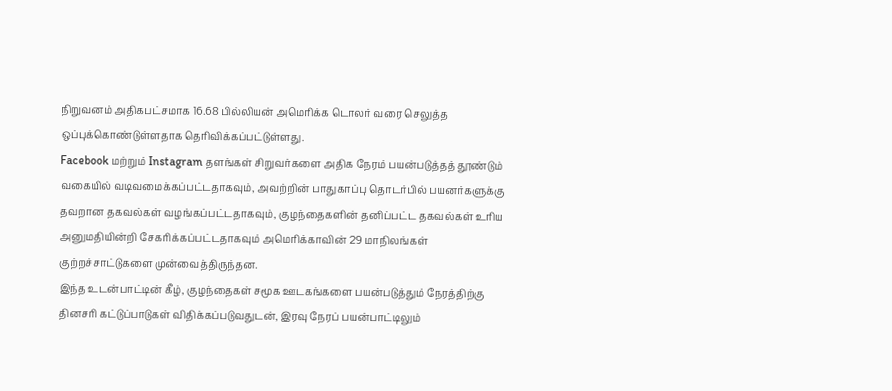நிறுவனம் அதிகபட்சமாக 16.68 பில்லியன் அமெரிக்க டொலர் வரை செலுத்த ஒப்புக்கொண்டுள்ளதாக தெரிவிக்கப்பட்டுள்ளது.
Facebook மற்றும் Instagram தளங்கள் சிறுவர்களை அதிக நேரம் பயன்படுத்தத் தூண்டும் வகையில் வடிவமைக்கப்பட்டதாகவும், அவற்றின் பாதுகாப்பு தொடர்பில் பயனர்களுக்கு தவறான தகவல்கள் வழங்கப்பட்டதாகவும், குழந்தைகளின் தனிப்பட்ட தகவல்கள் உரிய அனுமதியின்றி சேகரிக்கப்பட்டதாகவும் அமெரிக்காவின் 29 மாநிலங்கள் குற்றச்சாட்டுகளை முன்வைத்திருந்தன.
இந்த உடன்பாட்டின் கீழ், குழந்தைகள் சமூக ஊடகங்களை பயன்படுத்தும் நேரத்திற்கு தினசரி கட்டுப்பாடுகள் விதிக்கப்படுவதுடன், இரவு நேரப் பயன்பாட்டிலும்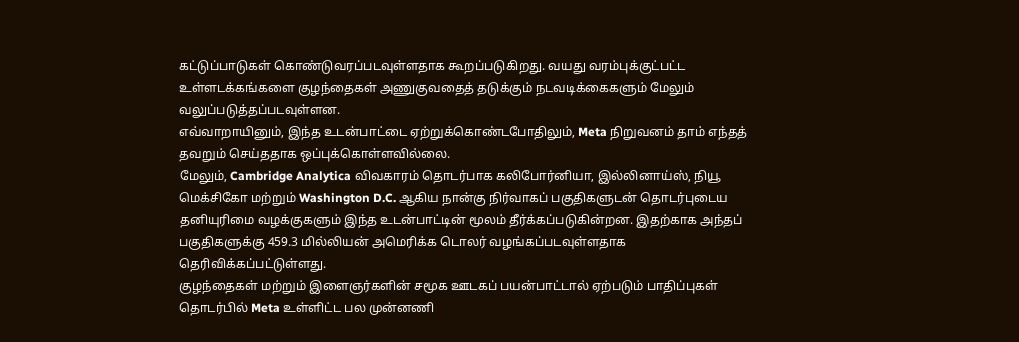கட்டுப்பாடுகள் கொண்டுவரப்படவுள்ளதாக கூறப்படுகிறது. வயது வரம்புக்குட்பட்ட உள்ளடக்கங்களை குழந்தைகள் அணுகுவதைத் தடுக்கும் நடவடிக்கைகளும் மேலும் வலுப்படுத்தப்படவுள்ளன.
எவ்வாறாயினும், இந்த உடன்பாட்டை ஏற்றுக்கொண்டபோதிலும், Meta நிறுவனம் தாம் எந்தத் தவறும் செய்ததாக ஒப்புக்கொள்ளவில்லை.
மேலும், Cambridge Analytica விவகாரம் தொடர்பாக கலிபோர்னியா, இல்லினாய்ஸ், நியூ மெக்சிகோ மற்றும் Washington D.C. ஆகிய நான்கு நிர்வாகப் பகுதிகளுடன் தொடர்புடைய தனியுரிமை வழக்குகளும் இந்த உடன்பாட்டின் மூலம் தீர்க்கப்படுகின்றன. இதற்காக அந்தப் பகுதிகளுக்கு 459.3 மில்லியன் அமெரிக்க டொலர் வழங்கப்படவுள்ளதாக தெரிவிக்கப்பட்டுள்ளது.
குழந்தைகள் மற்றும் இளைஞர்களின் சமூக ஊடகப் பயன்பாட்டால் ஏற்படும் பாதிப்புகள் தொடர்பில் Meta உள்ளிட்ட பல முன்னணி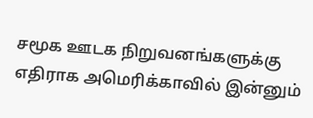சமூக ஊடக நிறுவனங்களுக்கு எதிராக அமெரிக்காவில் இன்னும்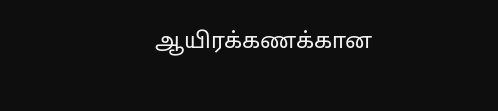ஆயிரக்கணக்கான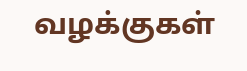வழக்குகள்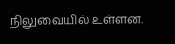நிலுவையில் உள்ளன.